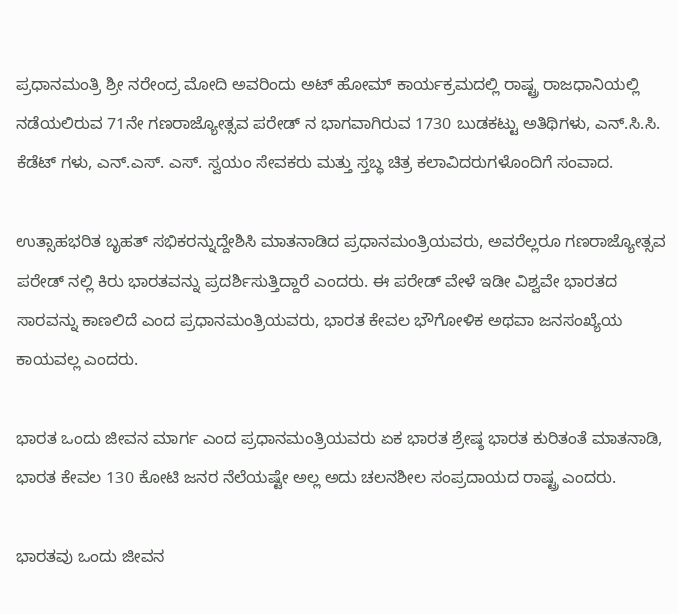ಪ್ರಧಾನಮಂತ್ರಿ ಶ್ರೀ ನರೇಂದ್ರ ಮೋದಿ ಅವರಿಂದು ಅಟ್ ಹೋಮ್ ಕಾರ್ಯಕ್ರಮದಲ್ಲಿ ರಾಷ್ಟ್ರ ರಾಜಧಾನಿಯಲ್ಲಿ ನಡೆಯಲಿರುವ 71ನೇ ಗಣರಾಜ್ಯೋತ್ಸವ ಪರೇಡ್ ನ ಭಾಗವಾಗಿರುವ 1730 ಬುಡಕಟ್ಟು ಅತಿಥಿಗಳು, ಎನ್.ಸಿ.ಸಿ. ಕೆಡೆಟ್ ಗಳು, ಎನ್.ಎಸ್. ಎಸ್. ಸ್ವಯಂ ಸೇವಕರು ಮತ್ತು ಸ್ತಬ್ಧ ಚಿತ್ರ ಕಲಾವಿದರುಗಳೊಂದಿಗೆ ಸಂವಾದ.

ಉತ್ಸಾಹಭರಿತ ಬೃಹತ್ ಸಭಿಕರನ್ನುದ್ದೇಶಿಸಿ ಮಾತನಾಡಿದ ಪ್ರಧಾನಮಂತ್ರಿಯವರು, ಅವರೆಲ್ಲರೂ ಗಣರಾಜ್ಯೋತ್ಸವ ಪರೇಡ್ ನಲ್ಲಿ ಕಿರು ಭಾರತವನ್ನು ಪ್ರದರ್ಶಿಸುತ್ತಿದ್ದಾರೆ ಎಂದರು. ಈ ಪರೇಡ್ ವೇಳೆ ಇಡೀ ವಿಶ್ವವೇ ಭಾರತದ ಸಾರವನ್ನು ಕಾಣಲಿದೆ ಎಂದ ಪ್ರಧಾನಮಂತ್ರಿಯವರು, ಭಾರತ ಕೇವಲ ಭೌಗೋಳಿಕ ಅಥವಾ ಜನಸಂಖ್ಯೆಯ ಕಾಯವಲ್ಲ ಎಂದರು.

ಭಾರತ ಒಂದು ಜೀವನ ಮಾರ್ಗ ಎಂದ ಪ್ರಧಾನಮಂತ್ರಿಯವರು ಏಕ ಭಾರತ ಶ್ರೇಷ್ಠ ಭಾರತ ಕುರಿತಂತೆ ಮಾತನಾಡಿ, ಭಾರತ ಕೇವಲ 130 ಕೋಟಿ ಜನರ ನೆಲೆಯಷ್ಟೇ ಅಲ್ಲ ಅದು ಚಲನಶೀಲ ಸಂಪ್ರದಾಯದ ರಾಷ್ಟ್ರ ಎಂದರು.

ಭಾರತವು ಒಂದು ಜೀವನ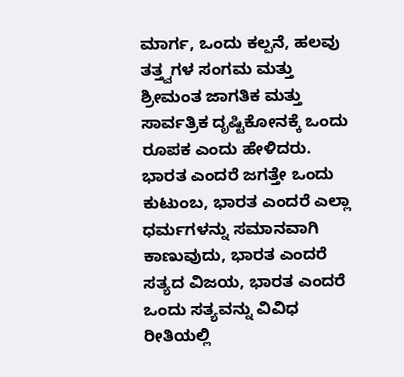ಮಾರ್ಗ, ಒಂದು ಕಲ್ಪನೆ, ಹಲವು ತತ್ತ್ವಗಳ ಸಂಗಮ ಮತ್ತು ಶ್ರೀಮಂತ ಜಾಗತಿಕ ಮತ್ತು ಸಾರ್ವತ್ರಿಕ ದೃಷ್ಟಿಕೋನಕ್ಕೆ ಒಂದು ರೂಪಕ ಎಂದು ಹೇಳಿದರು. ಭಾರತ ಎಂದರೆ ಜಗತ್ತೇ ಒಂದು ಕುಟುಂಬ, ಭಾರತ ಎಂದರೆ ಎಲ್ಲಾ ಧರ್ಮಗಳನ್ನು ಸಮಾನವಾಗಿ ಕಾಣುವುದು, ಭಾರತ ಎಂದರೆ ಸತ್ಯದ ವಿಜಯ, ಭಾರತ ಎಂದರೆ ಒಂದು ಸತ್ಯವನ್ನು ವಿವಿಧ ರೀತಿಯಲ್ಲಿ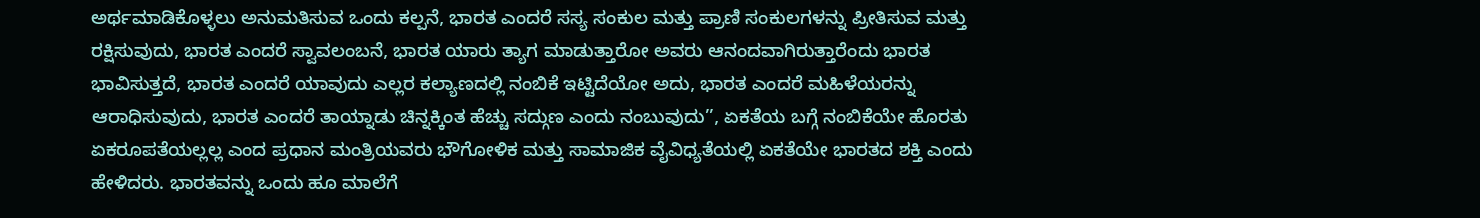ಅರ್ಥಮಾಡಿಕೊಳ್ಳಲು ಅನುಮತಿಸುವ ಒಂದು ಕಲ್ಪನೆ, ಭಾರತ ಎಂದರೆ ಸಸ್ಯ ಸಂಕುಲ ಮತ್ತು ಪ್ರಾಣಿ ಸಂಕುಲಗಳನ್ನು ಪ್ರೀತಿಸುವ ಮತ್ತು ರಕ್ಷಿಸುವುದು, ಭಾರತ ಎಂದರೆ ಸ್ವಾವಲಂಬನೆ, ಭಾರತ ಯಾರು ತ್ಯಾಗ ಮಾಡುತ್ತಾರೋ ಅವರು ಆನಂದವಾಗಿರುತ್ತಾರೆಂದು ಭಾರತ ಭಾವಿಸುತ್ತದೆ, ಭಾರತ ಎಂದರೆ ಯಾವುದು ಎಲ್ಲರ ಕಲ್ಯಾಣದಲ್ಲಿ ನಂಬಿಕೆ ಇಟ್ಟಿದೆಯೋ ಅದು, ಭಾರತ ಎಂದರೆ ಮಹಿಳೆಯರನ್ನು ಆರಾಧಿಸುವುದು, ಭಾರತ ಎಂದರೆ ತಾಯ್ನಾಡು ಚಿನ್ನಕ್ಕಿಂತ ಹೆಚ್ಚು ಸದ್ಗುಣ ಎಂದು ನಂಬುವುದು’’, ಏಕತೆಯ ಬಗ್ಗೆ ನಂಬಿಕೆಯೇ ಹೊರತು ಏಕರೂಪತೆಯಲ್ಲಲ್ಲ ಎಂದ ಪ್ರಧಾನ ಮಂತ್ರಿಯವರು ಭೌಗೋಳಿಕ ಮತ್ತು ಸಾಮಾಜಿಕ ವೈವಿಧ್ಯತೆಯಲ್ಲಿ ಏಕತೆಯೇ ಭಾರತದ ಶಕ್ತಿ ಎಂದು ಹೇಳಿದರು. ಭಾರತವನ್ನು ಒಂದು ಹೂ ಮಾಲೆಗೆ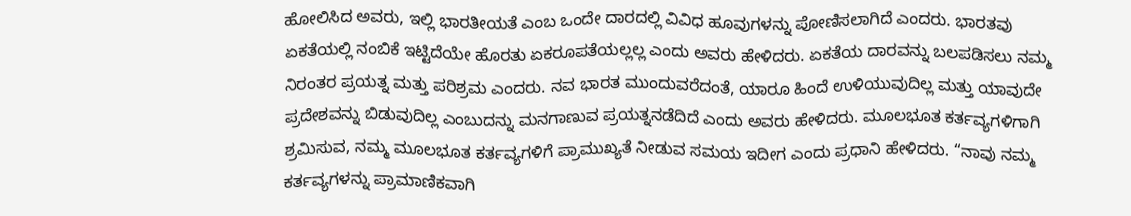ಹೋಲಿಸಿದ ಅವರು, ಇಲ್ಲಿ ಭಾರತೀಯತೆ ಎಂಬ ಒಂದೇ ದಾರದಲ್ಲಿ ವಿವಿಧ ಹೂವುಗಳನ್ನು ಪೋಣಿಸಲಾಗಿದೆ ಎಂದರು. ಭಾರತವು ಏಕತೆಯಲ್ಲಿ ನಂಬಿಕೆ ಇಟ್ಟಿದೆಯೇ ಹೊರತು ಏಕರೂಪತೆಯಲ್ಲಲ್ಲ ಎಂದು ಅವರು ಹೇಳಿದರು. ಏಕತೆಯ ದಾರವನ್ನು ಬಲಪಡಿಸಲು ನಮ್ಮ ನಿರಂತರ ಪ್ರಯತ್ನ ಮತ್ತು ಪರಿಶ್ರಮ ಎಂದರು. ನವ ಭಾರತ ಮುಂದುವರೆದಂತೆ, ಯಾರೂ ಹಿಂದೆ ಉಳಿಯುವುದಿಲ್ಲ ಮತ್ತು ಯಾವುದೇ ಪ್ರದೇಶವನ್ನು ಬಿಡುವುದಿಲ್ಲ ಎಂಬುದನ್ನು ಮನಗಾಣುವ ಪ್ರಯತ್ನನಡೆದಿದೆ ಎಂದು ಅವರು ಹೇಳಿದರು. ಮೂಲಭೂತ ಕರ್ತವ್ಯಗಳಿಗಾಗಿ ಶ್ರಮಿಸುವ, ನಮ್ಮ ಮೂಲಭೂತ ಕರ್ತವ್ಯಗಳಿಗೆ ಪ್ರಾಮುಖ್ಯತೆ ನೀಡುವ ಸಮಯ ಇದೀಗ ಎಂದು ಪ್ರಧಾನಿ ಹೇಳಿದರು. “ನಾವು ನಮ್ಮ ಕರ್ತವ್ಯಗಳನ್ನು ಪ್ರಾಮಾಣಿಕವಾಗಿ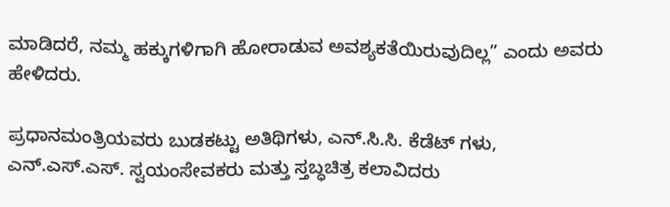ಮಾಡಿದರೆ, ನಮ್ಮ ಹಕ್ಕುಗಳಿಗಾಗಿ ಹೋರಾಡುವ ಅವಶ್ಯಕತೆಯಿರುವುದಿಲ್ಲ” ಎಂದು ಅವರು ಹೇಳಿದರು.

ಪ್ರಧಾನಮಂತ್ರಿಯವರು ಬುಡಕಟ್ಟು ಅತಿಥಿಗಳು, ಎನ್.ಸಿ.ಸಿ. ಕೆಡೆಟ್ ಗಳು, ಎನ್.ಎಸ್.ಎಸ್. ಸ್ವಯಂಸೇವಕರು ಮತ್ತು ಸ್ತಬ್ಧಚಿತ್ರ ಕಲಾವಿದರು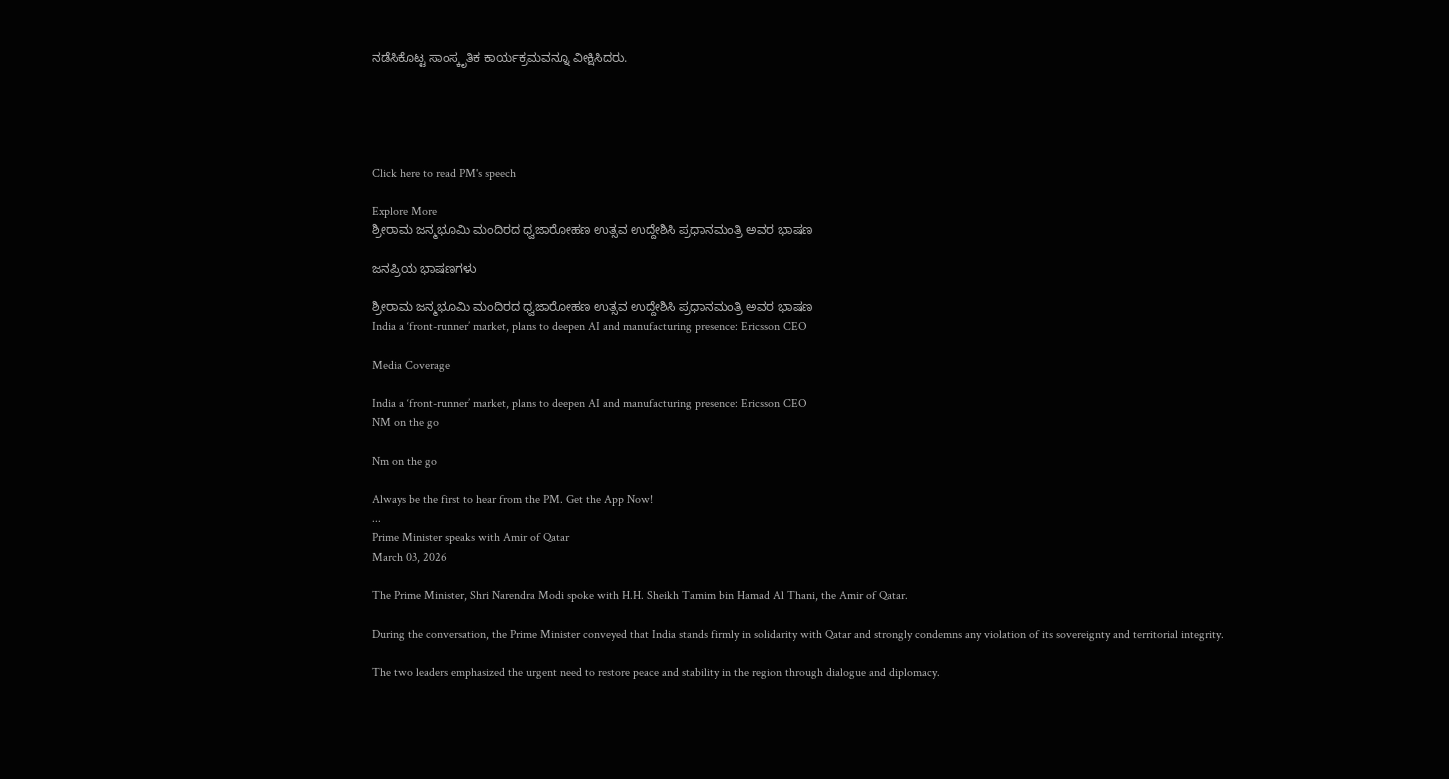ನಡೆಸಿಕೊಟ್ಟ ಸಾಂಸ್ಕೃತಿಕ ಕಾರ್ಯಕ್ರಮವನ್ನೂ ವೀಕ್ಷಿಸಿದರು.





Click here to read PM's speech

Explore More
ಶ್ರೀರಾಮ ಜನ್ಮಭೂಮಿ ಮಂದಿರದ ಧ್ವಜಾರೋಹಣ ಉತ್ಸವ ಉದ್ದೇಶಿಸಿ ಪ್ರಧಾನಮಂತ್ರಿ ಅವರ ಭಾಷಣ

ಜನಪ್ರಿಯ ಭಾಷಣಗಳು

ಶ್ರೀರಾಮ ಜನ್ಮಭೂಮಿ ಮಂದಿರದ ಧ್ವಜಾರೋಹಣ ಉತ್ಸವ ಉದ್ದೇಶಿಸಿ ಪ್ರಧಾನಮಂತ್ರಿ ಅವರ ಭಾಷಣ
India a ‘front-runner’ market, plans to deepen AI and manufacturing presence: Ericsson CEO

Media Coverage

India a ‘front-runner’ market, plans to deepen AI and manufacturing presence: Ericsson CEO
NM on the go

Nm on the go

Always be the first to hear from the PM. Get the App Now!
...
Prime Minister speaks with Amir of Qatar
March 03, 2026

The Prime Minister, Shri Narendra Modi spoke with H.H. Sheikh Tamim bin Hamad Al Thani, the Amir of Qatar.

During the conversation, the Prime Minister conveyed that India stands firmly in solidarity with Qatar and strongly condemns any violation of its sovereignty and territorial integrity.

The two leaders emphasized the urgent need to restore peace and stability in the region through dialogue and diplomacy.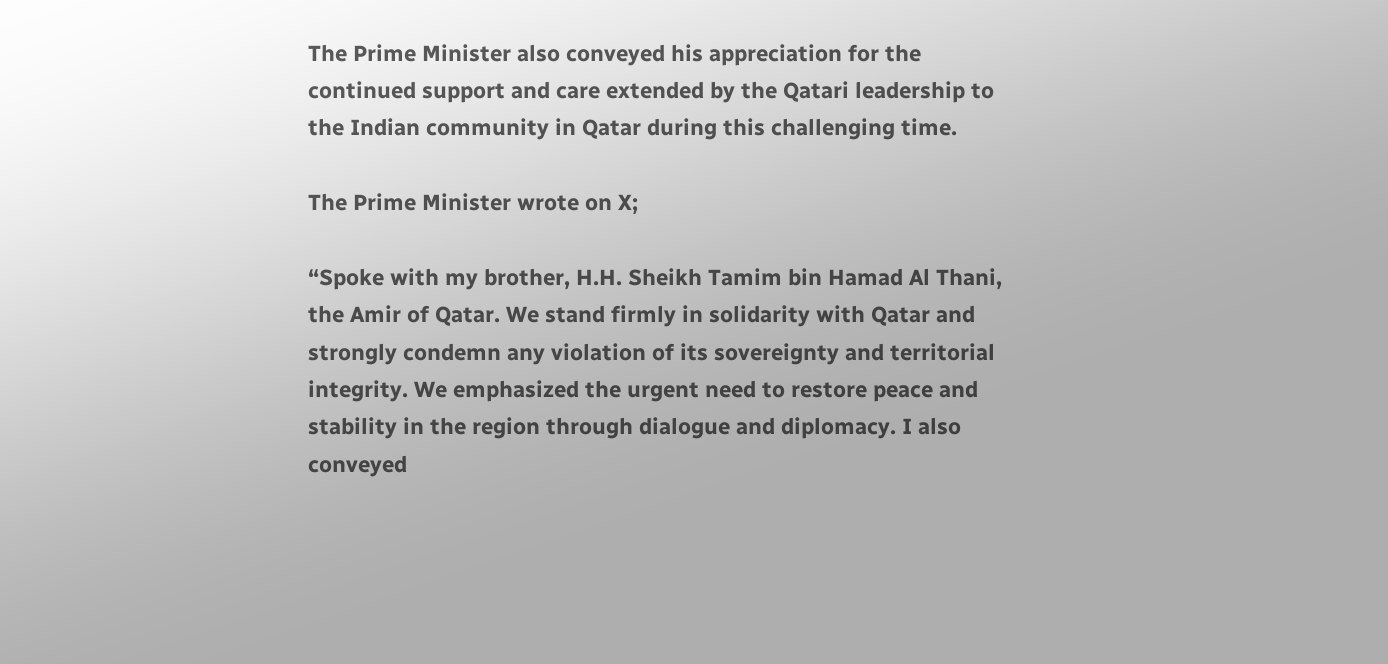The Prime Minister also conveyed his appreciation for the continued support and care extended by the Qatari leadership to the Indian community in Qatar during this challenging time.

The Prime Minister wrote on X;

“Spoke with my brother, H.H. Sheikh Tamim bin Hamad Al Thani, the Amir of Qatar. We stand firmly in solidarity with Qatar and strongly condemn any violation of its sovereignty and territorial integrity. We emphasized the urgent need to restore peace and stability in the region through dialogue and diplomacy. I also conveyed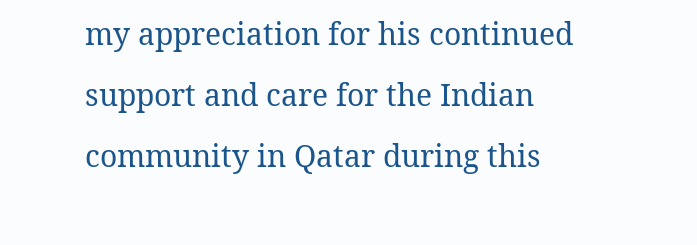my appreciation for his continued support and care for the Indian community in Qatar during this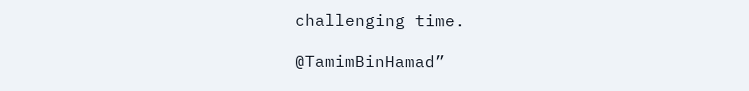challenging time.

@TamimBinHamad”